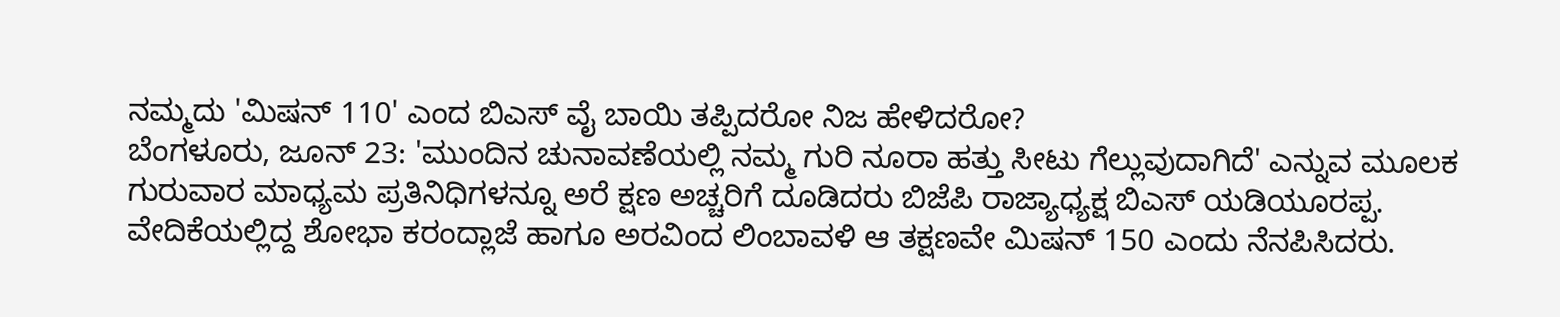ನಮ್ಮದು 'ಮಿಷನ್ 110' ಎಂದ ಬಿಎಸ್ ವೈ ಬಾಯಿ ತಪ್ಪಿದರೋ ನಿಜ ಹೇಳಿದರೋ?
ಬೆಂಗಳೂರು, ಜೂನ್ 23: 'ಮುಂದಿನ ಚುನಾವಣೆಯಲ್ಲಿ ನಮ್ಮ ಗುರಿ ನೂರಾ ಹತ್ತು ಸೀಟು ಗೆಲ್ಲುವುದಾಗಿದೆ' ಎನ್ನುವ ಮೂಲಕ ಗುರುವಾರ ಮಾಧ್ಯಮ ಪ್ರತಿನಿಧಿಗಳನ್ನೂ ಅರೆ ಕ್ಷಣ ಅಚ್ಚರಿಗೆ ದೂಡಿದರು ಬಿಜೆಪಿ ರಾಜ್ಯಾಧ್ಯಕ್ಷ ಬಿಎಸ್ ಯಡಿಯೂರಪ್ಪ.
ವೇದಿಕೆಯಲ್ಲಿದ್ದ ಶೋಭಾ ಕರಂದ್ಲಾಜೆ ಹಾಗೂ ಅರವಿಂದ ಲಿಂಬಾವಳಿ ಆ ತಕ್ಷಣವೇ ಮಿಷನ್ 150 ಎಂದು ನೆನಪಿಸಿದರು.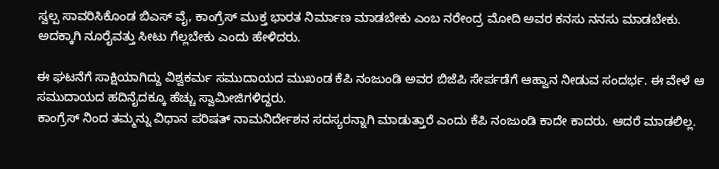ಸ್ವಲ್ಪ ಸಾವರಿಸಿಕೊಂಡ ಬಿಎಸ್ ವೈ, ಕಾಂಗ್ರೆಸ್ ಮುಕ್ತ ಭಾರತ ನಿರ್ಮಾಣ ಮಾಡಬೇಕು ಎಂಬ ನರೇಂದ್ರ ಮೋದಿ ಅವರ ಕನಸು ನನಸು ಮಾಡಬೇಕು. ಅದಕ್ಕಾಗಿ ನೂರೈವತ್ತು ಸೀಟು ಗೆಲ್ಲಬೇಕು ಎಂದು ಹೇಳಿದರು.

ಈ ಘಟನೆಗೆ ಸಾಕ್ಷಿಯಾಗಿದ್ದು ವಿಶ್ವಕರ್ಮ ಸಮುದಾಯದ ಮುಖಂಡ ಕೆಪಿ ನಂಜುಂಡಿ ಅವರ ಬಿಜೆಪಿ ಸೇರ್ಪಡೆಗೆ ಆಹ್ವಾನ ನೀಡುವ ಸಂದರ್ಭ. ಈ ವೇಳೆ ಆ ಸಮುದಾಯದ ಹದಿನೈದಕ್ಕೂ ಹೆಚ್ಚು ಸ್ವಾಮೀಜಿಗಳಿದ್ದರು.
ಕಾಂಗ್ರೆಸ್ ನಿಂದ ತಮ್ಮನ್ನು ವಿಧಾನ ಪರಿಷತ್ ನಾಮನಿರ್ದೇಶನ ಸದಸ್ಯರನ್ನಾಗಿ ಮಾಡುತ್ತಾರೆ ಎಂದು ಕೆಪಿ ನಂಜುಂಡಿ ಕಾದೇ ಕಾದರು. ಆದರೆ ಮಾಡಲಿಲ್ಲ.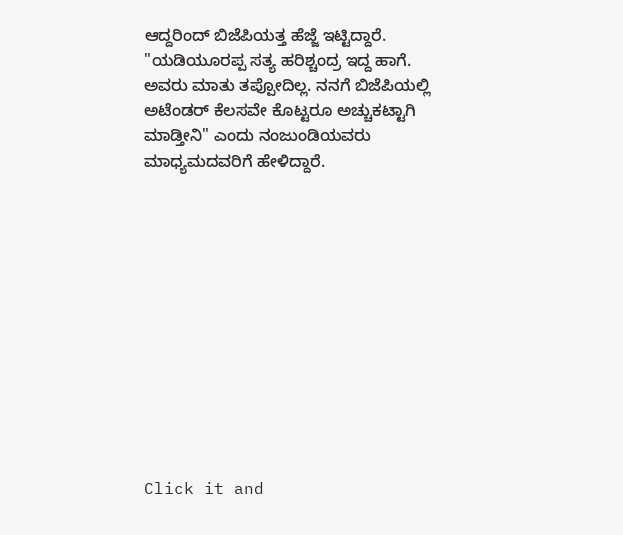ಆದ್ದರಿಂದ್ ಬಿಜೆಪಿಯತ್ತ ಹೆಜ್ಜೆ ಇಟ್ಟಿದ್ದಾರೆ.
"ಯಡಿಯೂರಪ್ಪ ಸತ್ಯ ಹರಿಶ್ಚಂದ್ರ ಇದ್ದ ಹಾಗೆ. ಅವರು ಮಾತು ತಪ್ಪೋದಿಲ್ಲ. ನನಗೆ ಬಿಜೆಪಿಯಲ್ಲಿ ಅಟೆಂಡರ್ ಕೆಲಸವೇ ಕೊಟ್ಟರೂ ಅಚ್ಚುಕಟ್ಟಾಗಿ ಮಾಡ್ತೀನಿ" ಎಂದು ನಂಜುಂಡಿಯವರು ಮಾಧ್ಯಮದವರಿಗೆ ಹೇಳಿದ್ದಾರೆ.












Click it and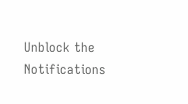Unblock the Notifications